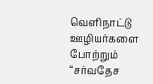வெளிநாட்டு ஊழியர்களை போற்றும் “சர்வதேச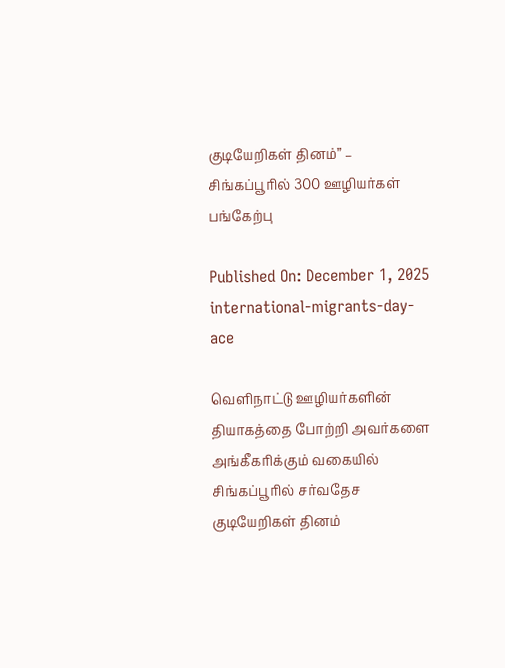குடியேறிகள் தினம்” – சிங்கப்பூரில் 300 ஊழியர்கள் பங்கேற்பு

Published On: December 1, 2025
international-migrants-day-ace

வெளிநாட்டு ஊழியர்களின் தியாகத்தை போற்றி அவர்களை அங்கீகரிக்கும் வகையில் சிங்கப்பூரில் சர்வதேச குடியேறிகள் தினம்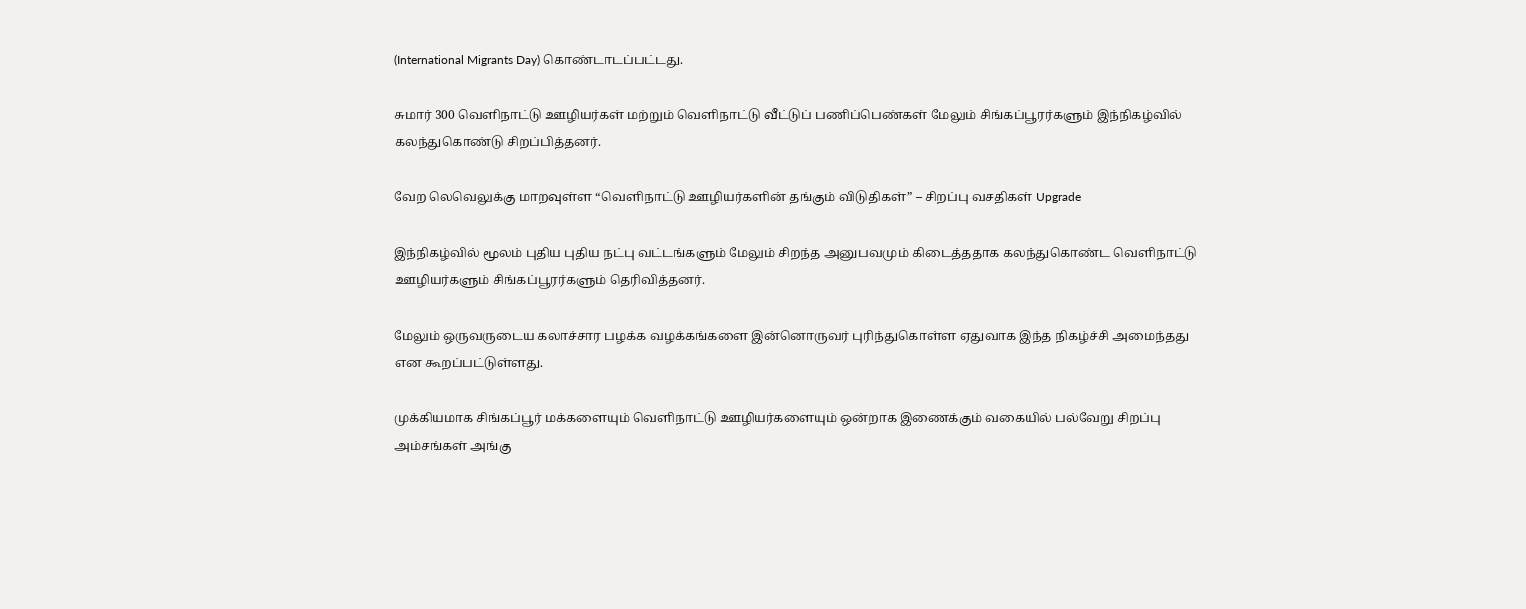(International Migrants Day) கொண்டாடப்பட்டது.

சுமார் 300 வெளிநாட்டு ஊழியர்கள் மற்றும் வெளிநாட்டு வீட்டுப் பணிப்பெண்கள் மேலும் சிங்கப்பூரர்களும் இந்நிகழ்வில் கலந்துகொண்டு சிறப்பித்தனர்.

வேற லெவெலுக்கு மாறவுள்ள “வெளிநாட்டு ஊழியர்களின் தங்கும் விடுதிகள்” – சிறப்பு வசதிகள் Upgrade

இந்நிகழ்வில் மூலம் புதிய புதிய நட்பு வட்டங்களும் மேலும் சிறந்த அனுபவமும் கிடைத்ததாக கலந்துகொண்ட வெளிநாட்டு ஊழியர்களும் சிங்கப்பூரர்களும் தெரிவித்தனர்.

மேலும் ஒருவருடைய கலாச்சார பழக்க வழக்கங்களை இன்னொருவர் புரிந்துகொள்ள ஏதுவாக இந்த நிகழ்ச்சி அமைந்தது என கூறப்பட்டுள்ளது.

முக்கியமாக சிங்கப்பூர் மக்களையும் வெளிநாட்டு ஊழியர்களையும் ஒன்றாக இணைக்கும் வகையில் பல்வேறு சிறப்பு அம்சங்கள் அங்கு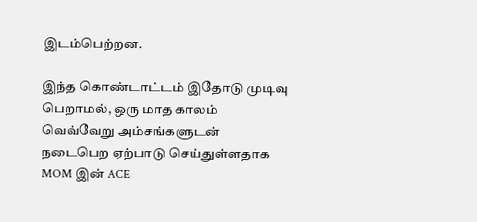இடம்பெற்றன.

இந்த கொண்டாட்டம் இதோடு முடிவு பெறாமல், ஒரு மாத காலம் வெவ்வேறு அம்சங்களுடன் நடைபெற ஏற்பாடு செய்துள்ளதாக MOM இன் ACE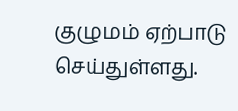குழுமம் ஏற்பாடு செய்துள்ளது.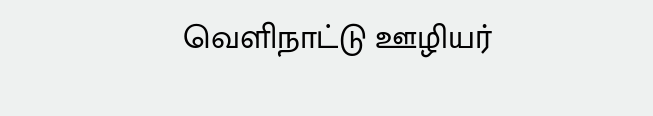வெளிநாட்டு ஊழியர்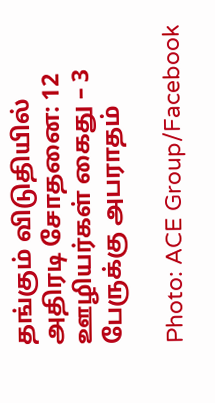தங்கும் விடுதியில் அதிரடி சோதனை: 12 ஊழியர்கள் கைது – 3 பேருக்கு அபராதம்

Photo: ACE Group/Facebook